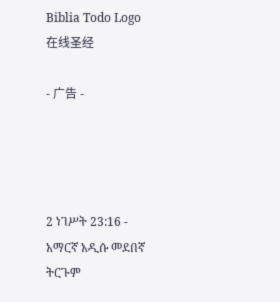Biblia Todo Logo
在线圣经

- 广告 -




2 ነገሥት 23:16 - አማርኛ አዲሱ መደበኛ ትርጉም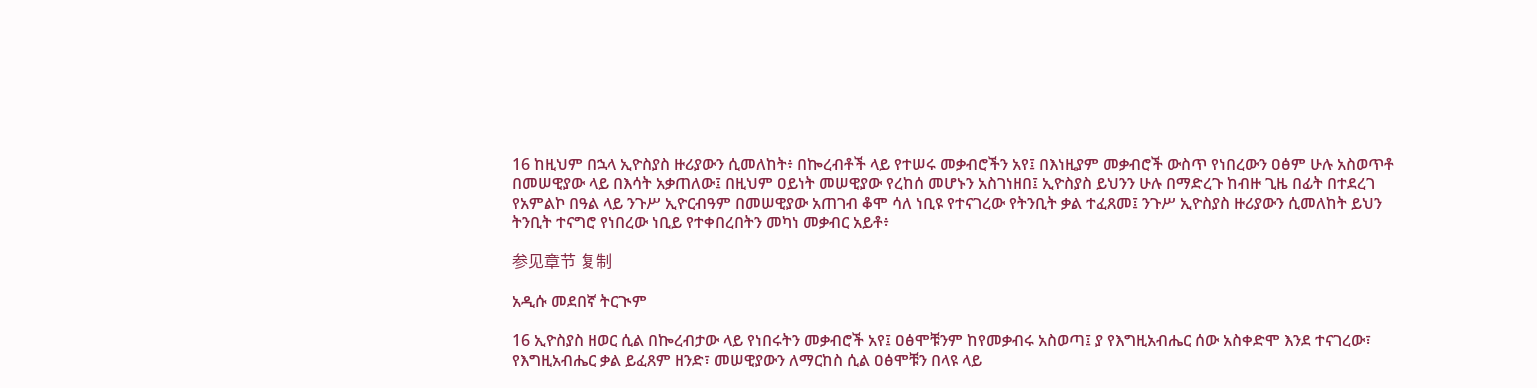16 ከዚህም በኋላ ኢዮስያስ ዙሪያውን ሲመለከት፥ በኰረብቶች ላይ የተሠሩ መቃብሮችን አየ፤ በእነዚያም መቃብሮች ውስጥ የነበረውን ዐፅም ሁሉ አስወጥቶ በመሠዊያው ላይ በእሳት አቃጠለው፤ በዚህም ዐይነት መሠዊያው የረከሰ መሆኑን አስገነዘበ፤ ኢዮስያስ ይህንን ሁሉ በማድረጉ ከብዙ ጊዜ በፊት በተደረገ የአምልኮ በዓል ላይ ንጉሥ ኢዮርብዓም በመሠዊያው አጠገብ ቆሞ ሳለ ነቢዩ የተናገረው የትንቢት ቃል ተፈጸመ፤ ንጉሥ ኢዮስያስ ዙሪያውን ሲመለከት ይህን ትንቢት ተናግሮ የነበረው ነቢይ የተቀበረበትን መካነ መቃብር አይቶ፥

参见章节 复制

አዲሱ መደበኛ ትርጒም

16 ኢዮስያስ ዘወር ሲል በኰረብታው ላይ የነበሩትን መቃብሮች አየ፤ ዐፅሞቹንም ከየመቃብሩ አስወጣ፤ ያ የእግዚአብሔር ሰው አስቀድሞ እንደ ተናገረው፣ የእግዚአብሔር ቃል ይፈጸም ዘንድ፣ መሠዊያውን ለማርከስ ሲል ዐፅሞቹን በላዩ ላይ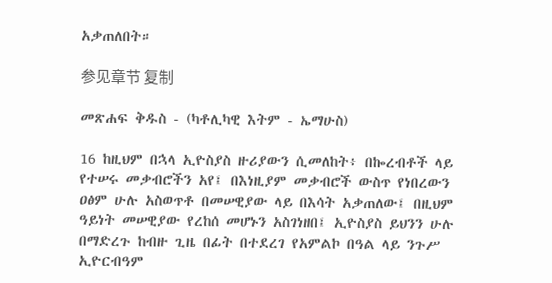አቃጠለበት።

参见章节 复制

መጽሐፍ ቅዱስ - (ካቶሊካዊ እትም - ኤማሁስ)

16 ከዚህም በኋላ ኢዮስያስ ዙሪያውን ሲመለከት፥ በኰረብቶች ላይ የተሠሩ መቃብሮችን አየ፤ በእነዚያም መቃብሮች ውስጥ የነበረውን ዐፅም ሁሉ አስወጥቶ በመሠዊያው ላይ በእሳት አቃጠለው፤ በዚህም ዓይነት መሠዊያው የረከሰ መሆኑን አስገነዘበ፤ ኢዮስያስ ይህንን ሁሉ በማድረጉ ከብዙ ጊዜ በፊት በተደረገ የአምልኮ በዓል ላይ ንጉሥ ኢዮርብዓም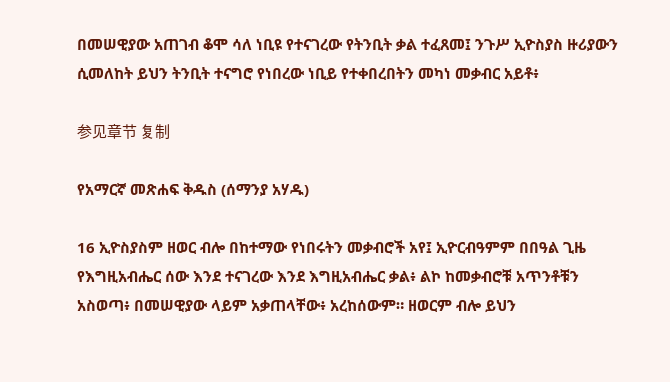በመሠዊያው አጠገብ ቆሞ ሳለ ነቢዩ የተናገረው የትንቢት ቃል ተፈጸመ፤ ንጉሥ ኢዮስያስ ዙሪያውን ሲመለከት ይህን ትንቢት ተናግሮ የነበረው ነቢይ የተቀበረበትን መካነ መቃብር አይቶ፥

参见章节 复制

የአማርኛ መጽሐፍ ቅዱስ (ሰማንያ አሃዱ)

16 ኢዮስያስም ዘወር ብሎ በከተማው የነበሩትን መቃብሮች አየ፤ ኢዮርብዓምም በበዓል ጊዜ የእግዚአብሔር ሰው እንደ ተናገረው እንደ እግዚአብሔር ቃል፥ ልኮ ከመቃብሮቹ አጥንቶቹን አስወጣ፥ በመሠዊያው ላይም አቃጠላቸው፥ አረከሰውም። ዘወርም ብሎ ይህን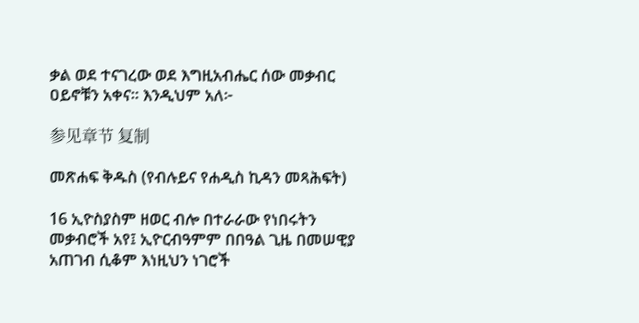ቃል ወደ ተናገረው ወደ እግዚአብሔር ሰው መቃብር ዐይኖቹን አቀና። እንዲህም አለ፦

参见章节 复制

መጽሐፍ ቅዱስ (የብሉይና የሐዲስ ኪዳን መጻሕፍት)

16 ኢዮስያስም ዘወር ብሎ በተራራው የነበሩትን መቃብሮች አየ፤ ኢዮርብዓምም በበዓል ጊዜ በመሠዊያ አጠገብ ሲቆም እነዚህን ነገሮች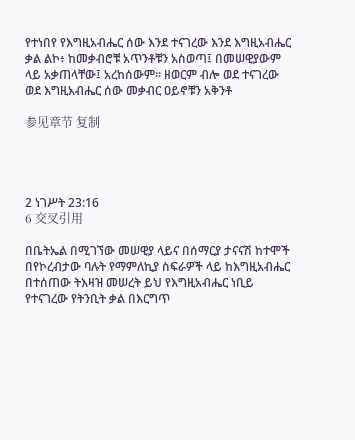የተነበየ የእግዚአብሔር ሰው እንደ ተናገረው እንደ እግዚአብሔር ቃል ልኮ፥ ከመቃብሮቹ አጥንቶቹን አስወጣ፤ በመሠዊያውም ላይ አቃጠላቸው፤ አረከሰውም። ዘወርም ብሎ ወደ ተናገረው ወደ እግዚአብሔር ሰው መቃብር ዐይኖቹን አቅንቶ

参见章节 复制




2 ነገሥት 23:16
6 交叉引用

በቤትኤል በሚገኘው መሠዊያ ላይና በሰማርያ ታናናሽ ከተሞች በየኮረብታው ባሉት የማምለኪያ ስፍራዎች ላይ ከእግዚአብሔር በተሰጠው ትእዛዝ መሠረት ይህ የእግዚአብሔር ነቢይ የተናገረው የትንቢት ቃል በእርግጥ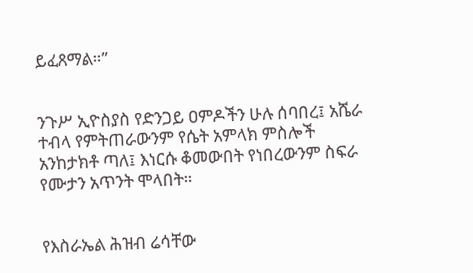ይፈጸማል።”


ንጉሥ ኢዮስያስ የድንጋይ ዐምዶችን ሁሉ ሰባበረ፤ አሼራ ተብላ የምትጠራውንም የሴት አምላክ ምስሎች አንከታክቶ ጣለ፤ እነርሱ ቆመውበት የነበረውንም ስፍራ የሙታን አጥንት ሞላበት።


የእስራኤል ሕዝብ ሬሳቸው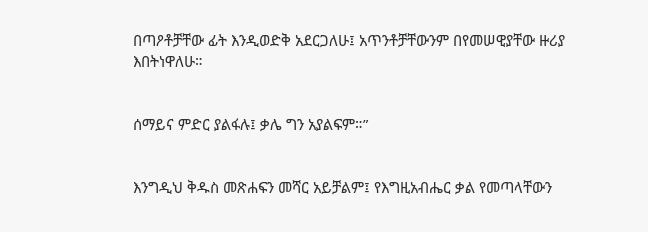በጣዖቶቻቸው ፊት እንዲወድቅ አደርጋለሁ፤ አጥንቶቻቸውንም በየመሠዊያቸው ዙሪያ እበትነዋለሁ።


ሰማይና ምድር ያልፋሉ፤ ቃሌ ግን አያልፍም።”


እንግዲህ ቅዱስ መጽሐፍን መሻር አይቻልም፤ የእግዚአብሔር ቃል የመጣላቸውን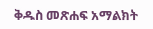ቅዱስ መጽሐፍ አማልክት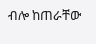ብሎ ከጠራቸው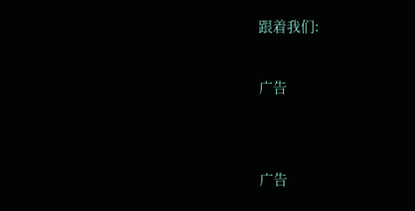跟着我们:

广告


广告